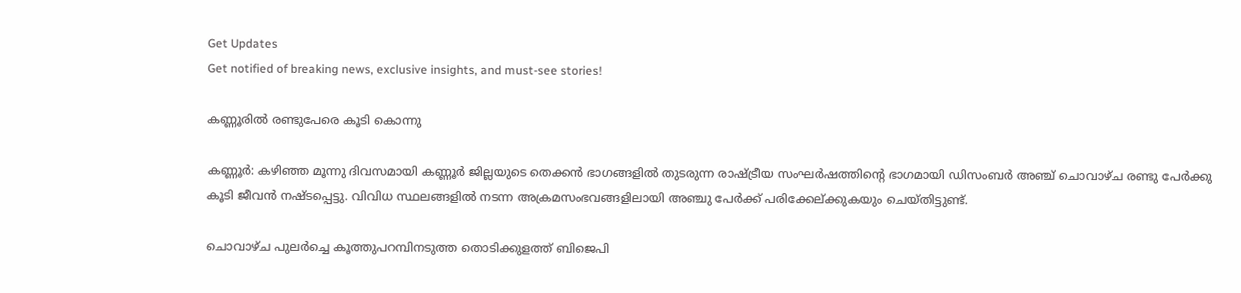Get Updates
Get notified of breaking news, exclusive insights, and must-see stories!

കണ്ണൂരില്‍ രണ്ടുപേരെ കൂടി കൊന്നു

കണ്ണൂര്‍: കഴിഞ്ഞ മൂന്നു ദിവസമായി കണ്ണൂര്‍ ജില്ലയുടെ തെക്കന്‍ ഭാഗങ്ങളില്‍ തുടരുന്ന രാഷ്ട്രീയ സംഘര്‍ഷത്തിന്റെ ഭാഗമായി ഡിസംബര്‍ അഞ്ച് ചൊവാഴ്ച രണ്ടു പേര്‍ക്കു കൂടി ജീവന്‍ നഷ്ടപ്പെട്ടു. വിവിധ സ്ഥലങ്ങളില്‍ നടന്ന അക്രമസംഭവങ്ങളിലായി അഞ്ചു പേര്‍ക്ക് പരിക്കേല്ക്കുകയും ചെയ്തിട്ടുണ്ട്.

ചൊവാഴ്ച പുലര്‍ച്ചെ കൂത്തുപറമ്പിനടുത്ത തൊടിക്കുളത്ത് ബിജെപി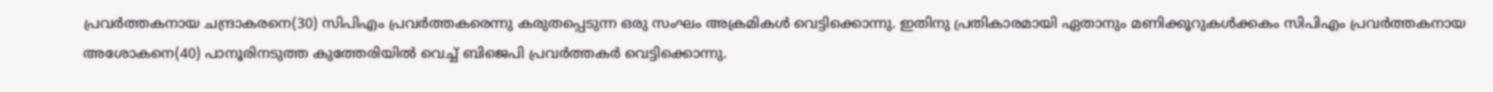പ്രവര്‍ത്തകനായ ചന്ദ്രാകരനെ(30) സിപിഎം പ്രവര്‍ത്തകരെന്നു കരുതപ്പെടുന്ന ഒരു സംഘം അക്രമികള്‍ വെട്ടിക്കൊന്നു. ഇതിനു പ്രതികാരമായി ഏതാനും മണിക്കൂറുകള്‍ക്കകം സിപിഎം പ്രവര്‍ത്തകനായ അശോകനെ(40) പാനൂരിനടുത്ത കുത്തേരിയില്‍ വെച്ച് ബിജെപി പ്രവര്‍ത്തകര്‍ വെട്ടിക്കൊന്നു.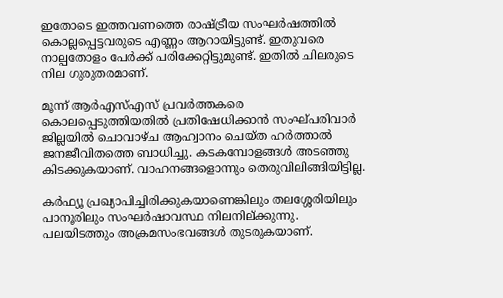ഇതോടെ ഇത്തവണത്തെ രാഷ്ട്രീയ സംഘര്‍ഷത്തില്‍ കൊല്ലപ്പെട്ടവരുടെ എണ്ണം ആറായിട്ടുണ്ട്. ഇതുവരെ നാല്പതോളം പേര്‍ക്ക് പരിക്കേറ്റിട്ടുമുണ്ട്. ഇതില്‍ ചിലരുടെ നില ഗുരുതരമാണ്.

മൂന്ന് ആര്‍എസ്എസ് പ്രവര്‍ത്തകരെ കൊലപ്പെടുത്തിയതില്‍ പ്രതിഷേധിക്കാന്‍ സംഘ്പരിവാര്‍ ജില്ലയില്‍ ചൊവാഴ്ച ആഹ്വാനം ചെയ്ത ഹര്‍ത്താല്‍ ജനജീവിതത്തെ ബാധിച്ചു. കടകമ്പോളങ്ങള്‍ അടഞ്ഞു കിടക്കുകയാണ്. വാഹനങ്ങളൊന്നും തെരുവിലിങ്ങിയിട്ടില്ല.

കര്‍ഫ്യൂ പ്രഖ്യാപിച്ചിരിക്കുകയാണെങ്കിലും തലശ്ശേരിയിലും പാനൂരിലും സംഘര്‍ഷാവസ്ഥ നിലനില്ക്കുന്നു. പലയിടത്തും അക്രമസംഭവങ്ങള്‍ തുടരുകയാണ്.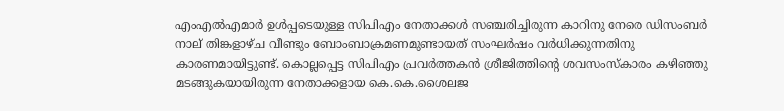എംഎല്‍എമാര്‍ ഉള്‍പ്പടെയുള്ള സിപിഎം നേതാക്കള്‍ സഞ്ചരിച്ചിരുന്ന കാറിനു നേരെ ഡിസംബര്‍ നാല് തിങ്കളാഴ്ച വീണ്ടും ബോംബാക്രമണമുണ്ടായത് സംഘര്‍ഷം വര്‍ധിക്കുന്നതിനു കാരണമായിട്ടുണ്ട്. കൊല്ലപ്പെട്ട സിപിഎം പ്രവര്‍ത്തകന്‍ ശ്രീജിത്തിന്റെ ശവസംസ്കാരം കഴിഞ്ഞു മടങ്ങുകയായിരുന്ന നേതാക്കളായ കെ.കെ.ശൈലജ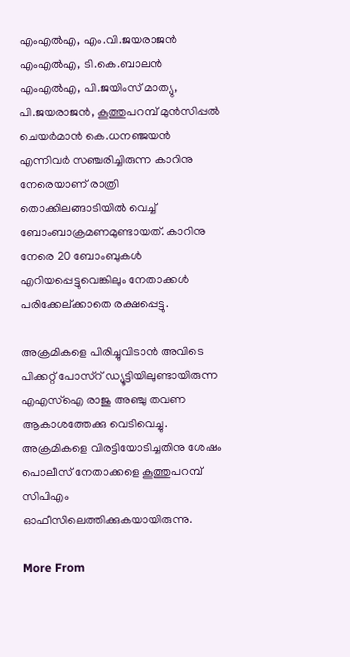എംഎല്‍എ, എം.വി.ജയരാജന്‍ എംഎല്‍എ, ടി.കെ.ബാലന്‍ എംഎല്‍എ, പി.ജയിംസ് മാത്യു, പി.ജയരാജന്‍, കൂത്തുപറമ്പ് മുന്‍സിപ്പല്‍ ചെയര്‍മാന്‍ കെ.ധനഞ്ജയന്‍ എന്നിവര്‍ സഞ്ചരിച്ചിരുന്ന കാറിനു നേരെയാണ് രാത്രി തൊക്കിലങ്ങാടിയില്‍ വെച്ച് ബോംബാക്രമണമുണ്ടായത്. കാറിനു നേരെ 20 ബോംബുകള്‍ എറിയപ്പെട്ടുവെങ്കിലും നേതാക്കള്‍ പരിക്കേല്ക്കാതെ രക്ഷപ്പെട്ടു.

അക്രമികളെ പിരിച്ചുവിടാന്‍ അവിടെ പിക്കറ്റ് പോസ്റ് ഡ്യൂട്ടിയിലുണ്ടായിരുന്ന എഎസ്ഐ രാജു അഞ്ചു തവണ ആകാശത്തേക്കു വെടിവെച്ചു. അക്രമികളെ വിരട്ടിയോടിച്ചതിനു ശേഷം പൊലീസ് നേതാക്കളെ കൂത്തുപറമ്പ് സിപിഎം ഓഫീസിലെത്തിക്കുകയായിരുന്നു.

More From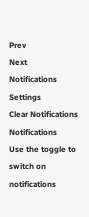Prev
Next
Notifications
Settings
Clear Notifications
Notifications
Use the toggle to switch on notifications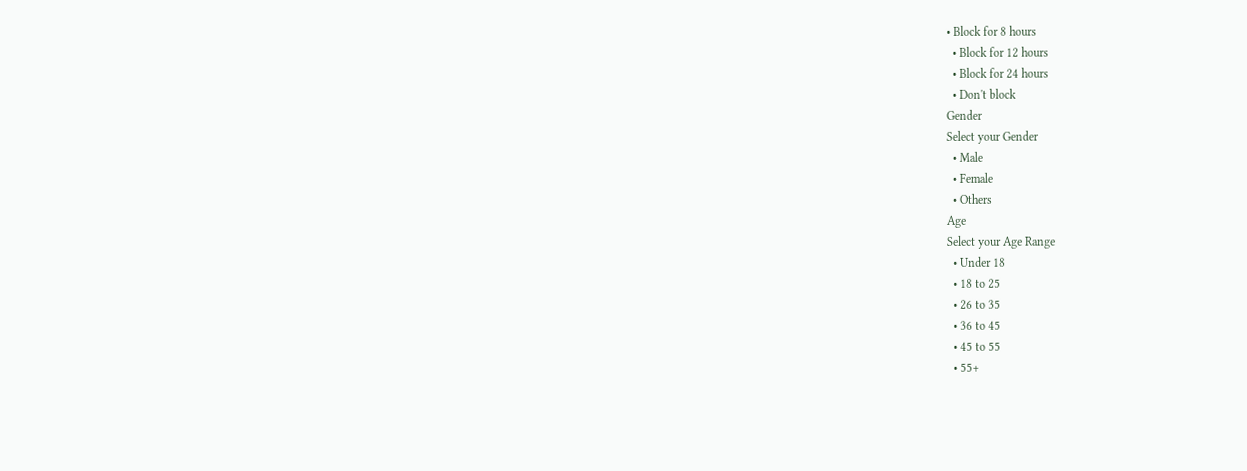• Block for 8 hours
  • Block for 12 hours
  • Block for 24 hours
  • Don't block
Gender
Select your Gender
  • Male
  • Female
  • Others
Age
Select your Age Range
  • Under 18
  • 18 to 25
  • 26 to 35
  • 36 to 45
  • 45 to 55
  • 55+